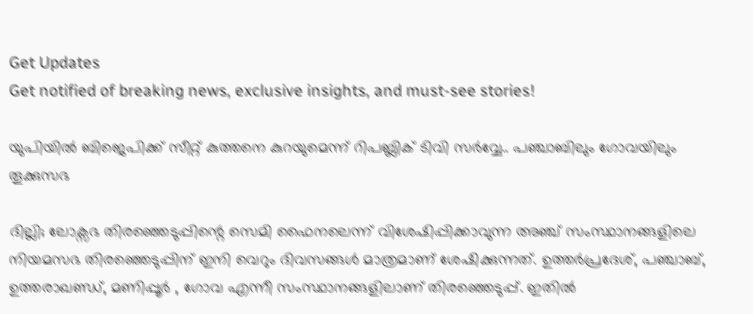Get Updates
Get notified of breaking news, exclusive insights, and must-see stories!

യുപിയിൽ ബിജെപിക്ക് സീറ്റ് കുത്തനെ കുറയുമെന്ന് റിപബ്ലിക് ടിവി സർവ്വേ.. പഞ്ചാബിലും ഗോവയിലും തൂക്കുസഭ

ദില്ലി; ലോക്സഭ തിരഞ്ഞെടുപ്പിന്റെ സെമി ഫൈനലെന്ന് വിശേഷിപ്പിക്കാവുന്ന അഞ്ച് സംസ്ഥാനങ്ങളിലെ നിയമസഭ തിരഞ്ഞെടുപ്പിന് ഇനി വെറും ദിവസങ്ങൾ മാത്രമാണ് ശേഷിക്കുന്നത്. ഉത്തർപ്രദേശ്, പഞ്ചാബ്, ഉത്തരാഖണ്ഡ്, മണിപ്പൂർ , ഗോവ എന്നീ സംസ്ഥാനങ്ങളിലാണ് തിരഞ്ഞെടുപ്പ്. ഇതിൽ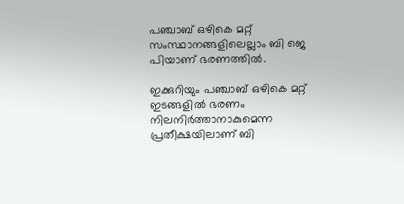പഞ്ചാബ് ഒഴികെ മറ്റ് സംസ്ഥാനങ്ങളിലെല്ലാം ബി ജെ പിയാണ് ഭരണത്തിൽ.

ഇക്കുറിയും പഞ്ചാബ് ഒഴികെ മറ്റ് ഇടങ്ങളിൽ ഭരണം നിലനിർത്താനാകുമെന്ന പ്രതീക്ഷയിലാണ് ബി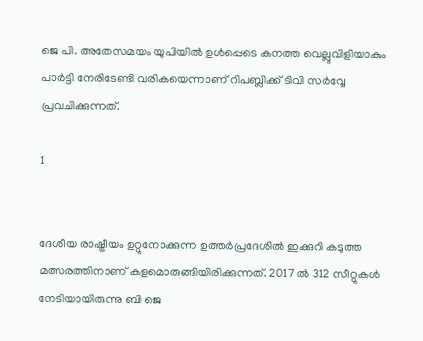ജെ പി. അതേസമയം യുപിയിൽ ഉൾപ്പെടെ കനത്ത വെല്ലുവിളിയാകും പാർട്ടി നേരിടേണ്ടി വരികയെന്നാണ് റിപബ്ലിക്ക് ടിവി സർവ്വേ പ്രവചിക്കുന്നത്.

1


ദേശീയ രാഷ്ട്രീയം ഉറ്റുനോക്കുന്ന ഉത്തർപ്രദേശിൽ ഇക്കുറി കടുത്ത മത്സരത്തിനാണ് കളമൊരുങ്ങിയിരിക്കുന്നത്. 2017 ൽ 312 സീറ്റുകൾ നേടിയായിരുന്നു ബി ജെ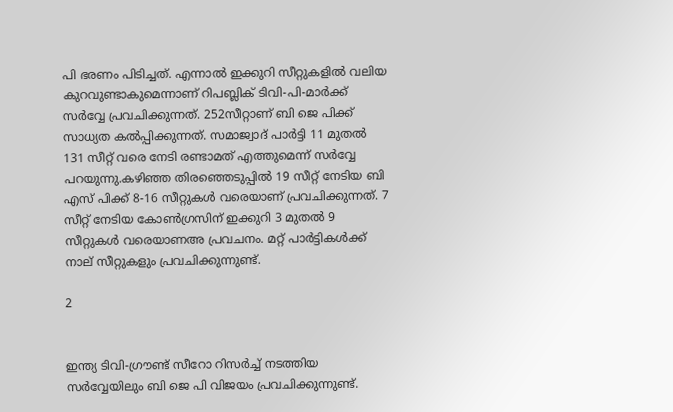പി ഭരണം പിടിച്ചത്. എന്നാൽ ഇക്കുറി സീറ്റുകളിൽ വലിയ കുറവുണ്ടാകുമെന്നാണ് റിപബ്ലിക് ടിവി-പി-മാർക്ക് സർവ്വേ പ്രവചിക്കുന്നത്. 252സീറ്റാണ് ബി ജെ പിക്ക് സാധ്യത കൽപ്പിക്കുന്നത്. സമാജ്വാദ് പാർട്ടി 11 മുതൽ 131 സീറ്റ് വരെ നേടി രണ്ടാമത് എത്തുമെന്ന് സർവ്വേ പറയുന്നു.കഴിഞ്ഞ തിരഞ്ഞെടുപ്പിൽ 19 സീറ്റ് നേടിയ ബി എസ് പിക്ക് 8-16 സീറ്റുകൾ വരെയാണ് പ്രവചിക്കുന്നത്. 7 സീറ്റ് നേടിയ കോൺഗ്രസിന് ഇക്കുറി 3 മുതൽ 9 സീറ്റുകൾ വരെയാണഅ പ്രവചനം. മറ്റ് പാർട്ടികൾക്ക് നാല് സീറ്റുകളും പ്രവചിക്കുന്നുണ്ട്.

2


ഇന്ത്യ ടിവി-ഗ്രൗണ്ട് സീറോ റിസർച്ച് നടത്തിയ സർവ്വേയിലും ബി ജെ പി വിജയം പ്രവചിക്കുന്നുണ്ട്.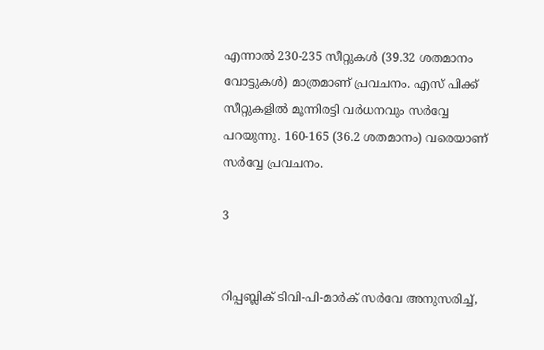എന്നാൽ 230-235 സീറ്റുകൾ (39.32 ശതമാനം വോട്ടുകൾ) മാത്രമാണ് പ്രവചനം. എസ് പിക്ക് സീറ്റുകളിൽ മൂന്നിരട്ടി വർധനവും സർവ്വേ പറയുന്നു. 160-165 (36.2 ശതമാനം) വരെയാണ് സർവ്വേ പ്രവചനം.

3


റിപ്പബ്ലിക് ടിവി-പി-മാർക് സർവേ അനുസരിച്ച്,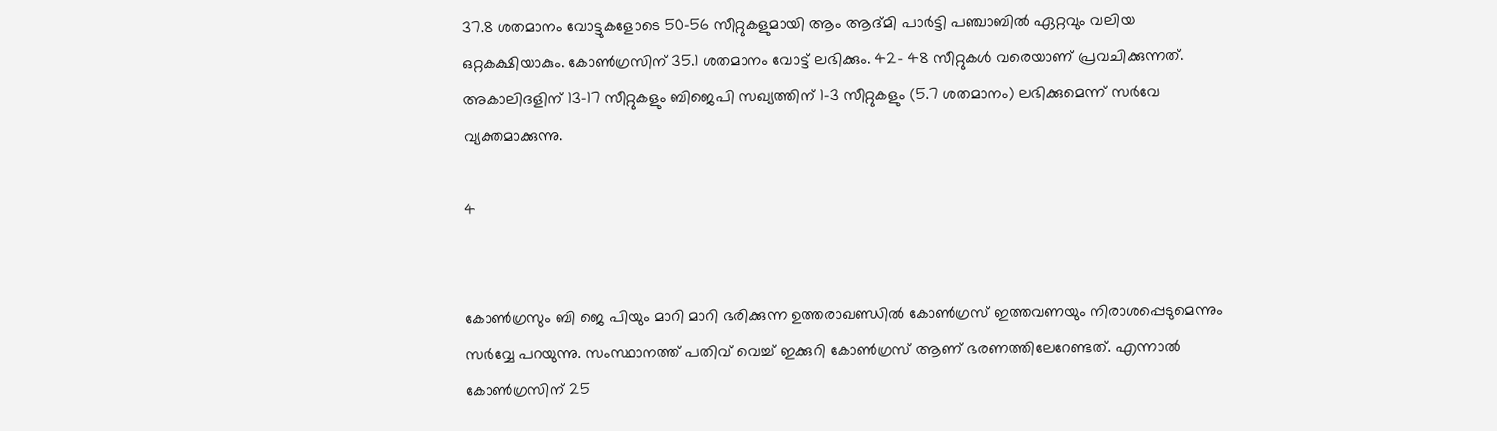37.8 ശതമാനം വോട്ടുകളോടെ 50-56 സീറ്റുകളുമായി ആം ആദ്മി പാർട്ടി പഞ്ചാബിൽ ഏറ്റവും വലിയ ഒറ്റകക്ഷിയാകും. കോൺഗ്രസിന് 35.1 ശതമാനം വോട്ട് ലഭിക്കും. 42- 48 സീറ്റുകൾ വരെയാണ് പ്രവചിക്കുന്നത്. അകാലിദളിന് 13-17 സീറ്റുകളും ബിജെപി സഖ്യത്തിന് 1-3 സീറ്റുകളും (5.7 ശതമാനം) ലഭിക്കുമെന്ന് സർവേ വ്യക്തമാക്കുന്നു.

4


കോൺഗ്രസും ബി ജെ പിയും മാറി മാറി ഭരിക്കുന്ന ഉത്തരാഖണ്ഡിൽ കോൺഗ്രസ് ഇത്തവണയും നിരാശപ്പെടുമെന്നും സർവ്വേ പറയുന്നു. സംസ്ഥാനത്ത് പതിവ് വെച്ച് ഇക്കുറി കോൺഗ്രസ് ആണ് ഭരണത്തിലേറേണ്ടത്. എന്നാൽ കോൺഗ്രസിന് 25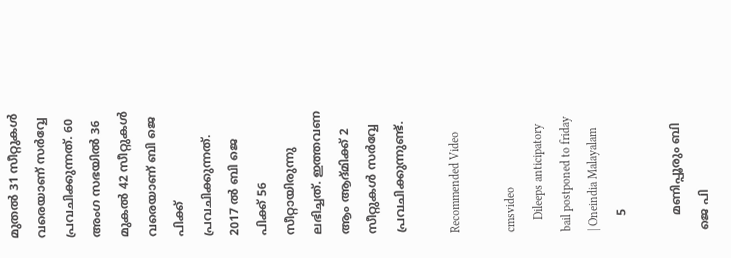മുതൽ 31 സീറ്റുകൾ വരെയാണ് സർവ്വേ പ്രവചിക്കുന്നത്. 60 അംഗ സഭയിൽ 36 മുകൽ 42 സീറ്റുകൾ വരെയാണ് ബി ജെ പിക്ക് പ്രവചിക്കുന്നത്. 2017 ൽ ബി ജെ പിക്ക് 56 സീറ്റായിരുന്നു ലഭിച്ചത്. ഇത്തവണ ആം ആദ്മിക്ക് 2 സീറ്റുകൾ സർവ്വേ പ്രവചിക്കുന്നുണ്ട്.

Recommended Video

cmsvideo
    Dileeps anticipatory bail postponed to friday | Oneindia Malayalam
    5

    മണിപ്പൂരും ബി ജെ പി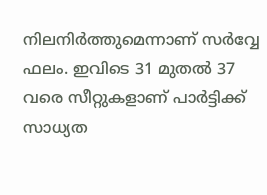നിലനിർത്തുമെന്നാണ് സർവ്വേ ഫലം. ഇവിടെ 31 മുതൽ 37 വരെ സീറ്റുകളാണ് പാർട്ടിക്ക് സാധ്യത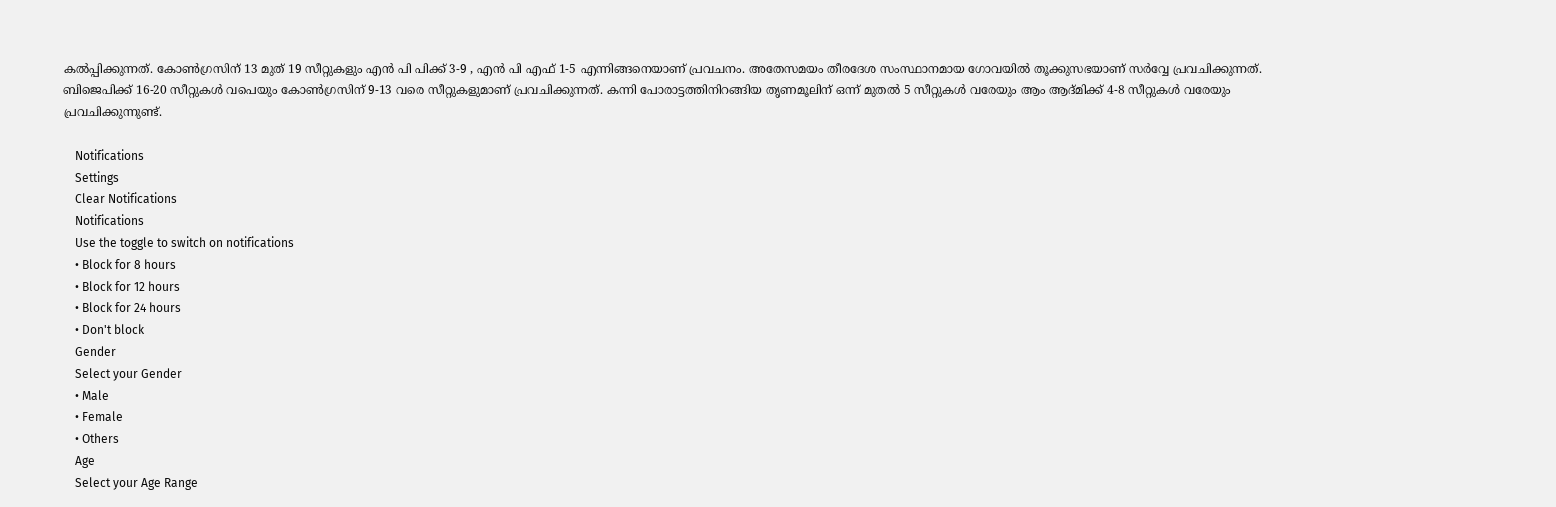കൽപ്പിക്കുന്നത്. കോൺഗ്രസിന് 13 മുത്‍ 19 സീറ്റുകളും എൻ പി പിക്ക് 3-9 , എൻ പി എഫ് 1-5 എന്നിങ്ങനെയാണ് പ്രവചനം. അതേസമയം തീരദേശ സംസ്ഥാനമായ ഗോവയിൽ തൂക്കുസഭയാണ് സർവ്വേ പ്രവചിക്കുന്നത്. ബിജെപിക്ക് 16-20 സീറ്റുകൾ വപെയും കോൺഗ്രസിന് 9-13 വരെ സീറ്റുകളുമാണ് പ്രവചിക്കുന്നത്. കന്നി പോരാട്ടത്തിനിറങ്ങിയ തൃണമൂലിന് ഒന്ന് മുതൽ 5 സീറ്റുകൾ വരേയും ആം ആദ്മിക്ക് 4-8 സീറ്റുകൾ വരേയും പ്രവചിക്കുന്നുണ്ട്.

    Notifications
    Settings
    Clear Notifications
    Notifications
    Use the toggle to switch on notifications
    • Block for 8 hours
    • Block for 12 hours
    • Block for 24 hours
    • Don't block
    Gender
    Select your Gender
    • Male
    • Female
    • Others
    Age
    Select your Age Range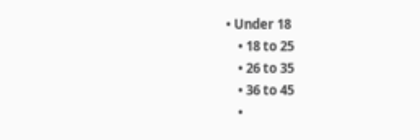• Under 18
    • 18 to 25
    • 26 to 35
    • 36 to 45
    •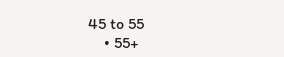45 to 55
    • 55+